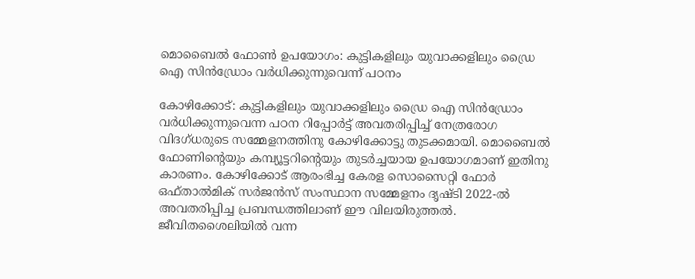മൊബൈല്‍ ഫോണ്‍ ഉപയോഗം: കുട്ടികളിലും യുവാക്കളിലും ഡ്രൈ ഐ സിന്‍ഡ്രോം വര്‍ധിക്കുന്നുവെന്ന് പഠനം

കോഴിക്കോട്: കുട്ടികളിലും യുവാക്കളിലും ഡ്രൈ ഐ സിന്‍ഡ്രോം വര്‍ധിക്കുന്നുവെന്ന പഠന റിപ്പോര്‍ട്ട് അവതരിപ്പിച്ച് നേത്രരോഗ വിദഗ്ധരുടെ സമ്മേളനത്തിനു കോഴിക്കോട്ടു തുടക്കമായി. മൊബൈല്‍ ഫോണിന്റെയും കമ്പ്യൂട്ടറിന്റെയും തുടര്‍ച്ചയായ ഉപയോഗമാണ് ഇതിനു കാരണം. കോഴിക്കോട് ആരംഭിച്ച കേരള സൊസൈറ്റി ഫോര്‍ ഒഫ്താല്‍മിക് സര്‍ജന്‍സ് സംസ്ഥാന സമ്മേളനം ദൃഷ്ടി 2022-ല്‍ അവതരിപ്പിച്ച പ്രബന്ധത്തിലാണ് ഈ വിലയിരുത്തല്‍. ജീവിതശൈലിയില്‍ വന്ന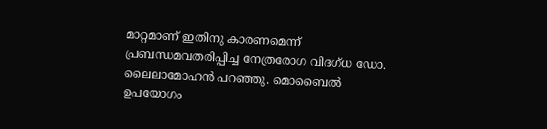മാറ്റമാണ് ഇതിനു കാരണമെന്ന് പ്രബന്ധമവതരിപ്പിച്ച നേത്രരോഗ വിദഗ്ധ ഡോ. ലൈലാമോഹന്‍ പറഞ്ഞു. മൊബൈല്‍ ഉപയോഗം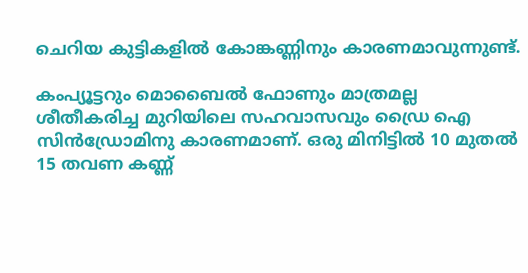ചെറിയ കുട്ടികളില്‍ കോങ്കണ്ണിനും കാരണമാവുന്നുണ്ട്.

കംപ്യൂട്ടറും മൊബൈല്‍ ഫോണും മാത്രമല്ല ശീതീകരിച്ച മുറിയിലെ സഹവാസവും ഡ്രൈ ഐ സിന്‍ഡ്രോമിനു കാരണമാണ്. ഒരു മിനിട്ടില്‍ 10 മുതല്‍ 15 തവണ കണ്ണ്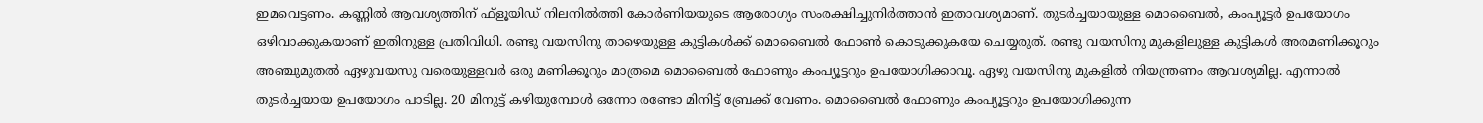ഇമവെട്ടണം. കണ്ണില്‍ ആവശ്യത്തിന് ഫ്‌ളൂയിഡ് നിലനില്‍ത്തി കോര്‍ണിയയുടെ ആരോഗ്യം സംരക്ഷിച്ചുനിര്‍ത്താന്‍ ഇതാവശ്യമാണ്. തുടര്‍ച്ചയായുള്ള മൊബൈല്‍, കംപ്യൂട്ടര്‍ ഉപയോഗം ഒഴിവാക്കുകയാണ് ഇതിനുള്ള പ്രതിവിധി. രണ്ടു വയസിനു താഴെയുള്ള കുട്ടികള്‍ക്ക് മൊബൈല്‍ ഫോണ്‍ കൊടുക്കുകയേ ചെയ്യരുത്. രണ്ടു വയസിനു മുകളിലുള്ള കുട്ടികള്‍ അരമണിക്കൂറും അഞ്ചുമുതല്‍ ഏഴുവയസു വരെയുള്ളവര്‍ ഒരു മണിക്കൂറും മാത്രമെ മൊബൈല്‍ ഫോണും കംപ്യൂട്ടറും ഉപയോഗിക്കാവൂ. ഏഴു വയസിനു മുകളില്‍ നിയന്ത്രണം ആവശ്യമില്ല. എന്നാല്‍ തുടര്‍ച്ചയായ ഉപയോഗം പാടില്ല. 20 മിനുട്ട് കഴിയുമ്പോള്‍ ഒന്നോ രണ്ടോ മിനിട്ട് ബ്രേക്ക് വേണം. മൊബൈല്‍ ഫോണും കംപ്യൂട്ടറും ഉപയോഗിക്കുന്ന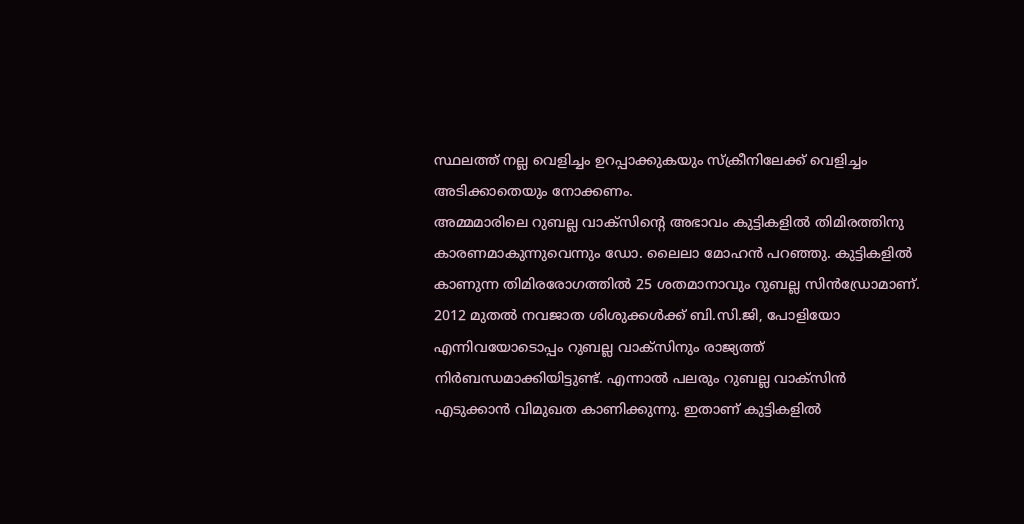സ്ഥലത്ത് നല്ല വെളിച്ചം ഉറപ്പാക്കുകയും സ്‌ക്രീനിലേക്ക് വെളിച്ചം അടിക്കാതെയും നോക്കണം.
അമ്മമാരിലെ റുബല്ല വാക്‌സിന്റെ അഭാവം കുട്ടികളില്‍ തിമിരത്തിനു കാരണമാകുന്നുവെന്നും ഡോ. ലൈലാ മോഹന്‍ പറഞ്ഞു. കുട്ടികളില്‍ കാണുന്ന തിമിരരോഗത്തില്‍ 25 ശതമാനാവും റുബല്ല സിന്‍ഡ്രോമാണ്. 2012 മുതല്‍ നവജാത ശിശുക്കള്‍ക്ക് ബി.സി.ജി, പോളിയോ എന്നിവയോടൊപ്പം റുബല്ല വാക്‌സിനും രാജ്യത്ത് നിര്‍ബന്ധമാക്കിയിട്ടുണ്ട്. എന്നാല്‍ പലരും റുബല്ല വാക്‌സിന്‍ എടുക്കാന്‍ വിമുഖത കാണിക്കുന്നു. ഇതാണ് കുട്ടികളില്‍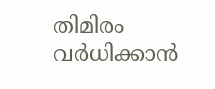തിമിരം വര്‍ധിക്കാന്‍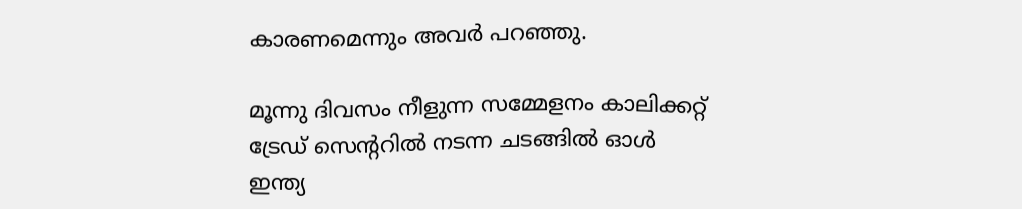കാരണമെന്നും അവര്‍ പറഞ്ഞു.

മൂന്നു ദിവസം നീളുന്ന സമ്മേളനം കാലിക്കറ്റ് ട്രേഡ് സെന്ററില്‍ നടന്ന ചടങ്ങില്‍ ഓള്‍ ഇന്ത്യ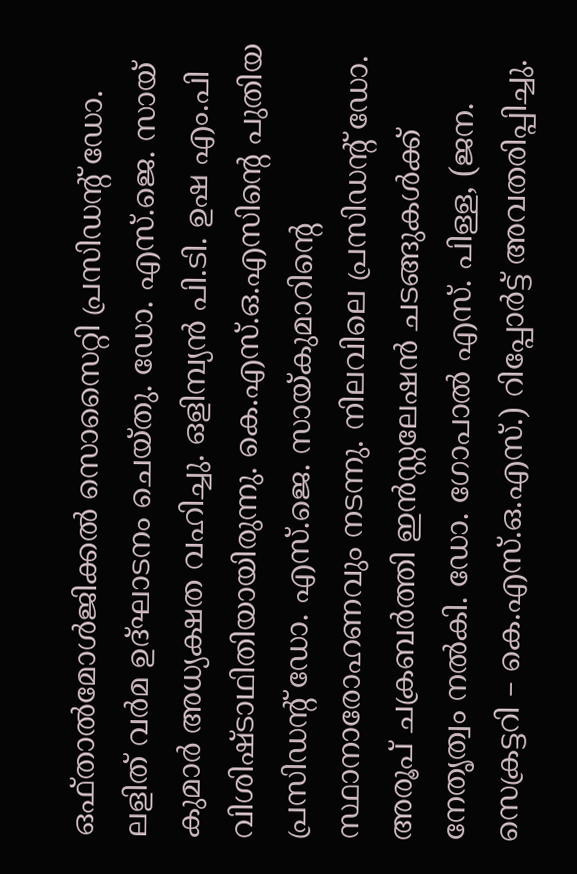ഒഫ്താല്‍മോള്‍ജിക്കല്‍ സൊസൈറ്റി പ്രസിഡന്റ് ഡോ. ലളിത് വര്‍മ ഉദ്ഘാടനം ചെയ്തു. ഡോ. എസ്.ജെ. സായ് കുമാര്‍ അധ്യക്ഷത വഹിച്ചു. ഒളിമ്പ്യന്‍ പി.ടി. ഉഷ എം.പി വിശിഷ്ടാഥിതിയായിരുന്നു. കെ.എസ്.ഒ.എസിന്റെ പുതിയ പ്രസിഡന്റ് ഡോ. എസ്.ജെ. സായ്കുമാറിന്റെ സ്ഥാനാരോഹണവും നടന്നു. നിലവിലെ പ്രസിഡന്റ് ഡോ. അരൂപ് ചക്രബര്‍ത്തി ഇന്‍സ്റ്റലേഷന്‍ ചടങ്ങുകള്‍ക്ക് നേതൃത്വം നല്‍കി. ഡോ. ഗോപാല്‍ എസ്. പിള്ള, (ജന. സെക്രട്ടറി – കെ.എസ്.ഒ.എസ്.) റിപ്പോര്‍ട്ട് അവതരിപ്പിച്ചു.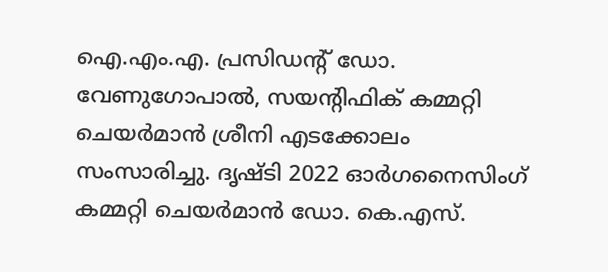ഐ.എം.എ. പ്രസിഡന്റ് ഡോ. വേണുഗോപാല്‍, സയന്റിഫിക് കമ്മറ്റി ചെയര്‍മാന്‍ ശ്രീനി എടക്കോലം സംസാരിച്ചു. ദൃഷ്ടി 2022 ഓര്‍ഗനൈസിംഗ് കമ്മറ്റി ചെയര്‍മാന്‍ ഡോ. കെ.എസ്.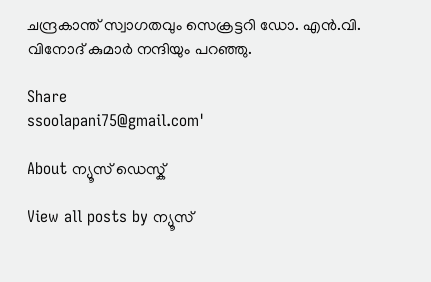ചന്ദ്രകാന്ത് സ്വാഗതവും സെക്രട്ടറി ഡോ. എന്‍.വി. വിനോദ് കുമാര്‍ നന്ദിയും പറഞ്ഞു.

Share
ssoolapani75@gmail.com'

About ന്യൂസ് ഡെസ്ക്

View all posts by ന്യൂസ്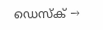ഡെസ്ക് →